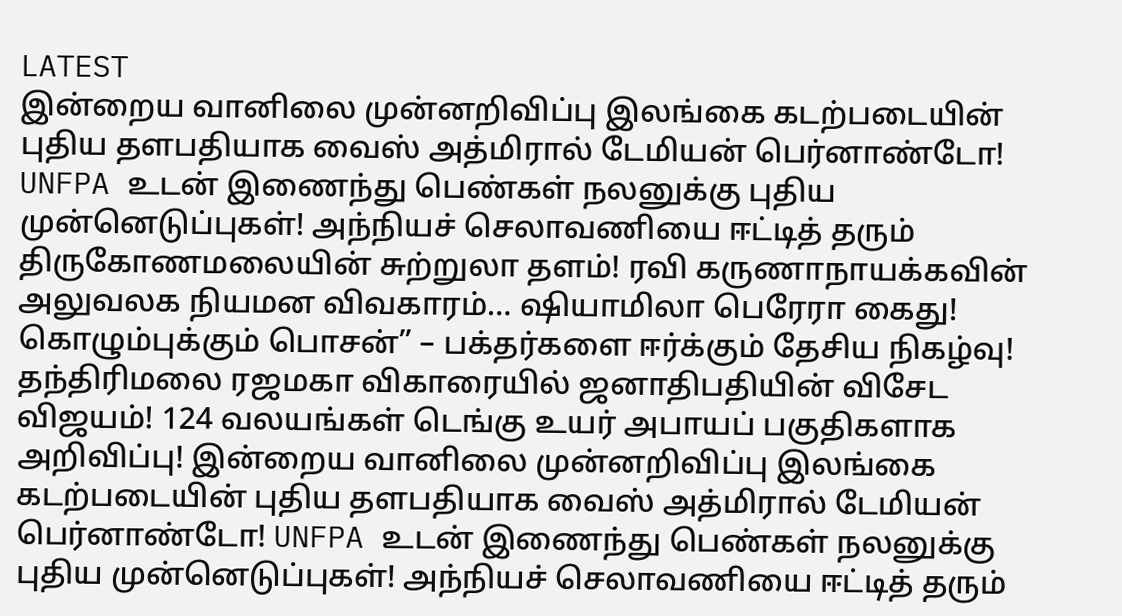LATEST
இன்றைய வானிலை முன்னறிவிப்பு இலங்கை கடற்படையின் புதிய தளபதியாக வைஸ் அத்மிரால் டேமியன் பெர்னாண்டோ! UNFPA உடன் இணைந்து பெண்கள் நலனுக்கு புதிய முன்னெடுப்புகள்! அந்நியச் செலாவணியை ஈட்டித் தரும் திருகோணமலையின் சுற்றுலா தளம்! ரவி கருணாநாயக்கவின் அலுவலக நியமன விவகாரம்… ஷியாமிலா பெரேரா கைது! கொழும்புக்கும் பொசன்” – பக்தர்களை ஈர்க்கும் தேசிய நிகழ்வு! தந்திரிமலை ரஜமகா விகாரையில் ஜனாதிபதியின் விசேட விஜயம்! 124 வலயங்கள் டெங்கு உயர் அபாயப் பகுதிகளாக அறிவிப்பு! இன்றைய வானிலை முன்னறிவிப்பு இலங்கை கடற்படையின் புதிய தளபதியாக வைஸ் அத்மிரால் டேமியன் பெர்னாண்டோ! UNFPA உடன் இணைந்து பெண்கள் நலனுக்கு புதிய முன்னெடுப்புகள்! அந்நியச் செலாவணியை ஈட்டித் தரும்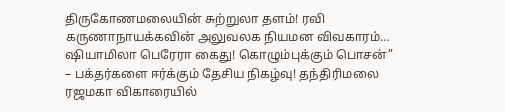திருகோணமலையின் சுற்றுலா தளம்! ரவி கருணாநாயக்கவின் அலுவலக நியமன விவகாரம்… ஷியாமிலா பெரேரா கைது! கொழும்புக்கும் பொசன்” – பக்தர்களை ஈர்க்கும் தேசிய நிகழ்வு! தந்திரிமலை ரஜமகா விகாரையில்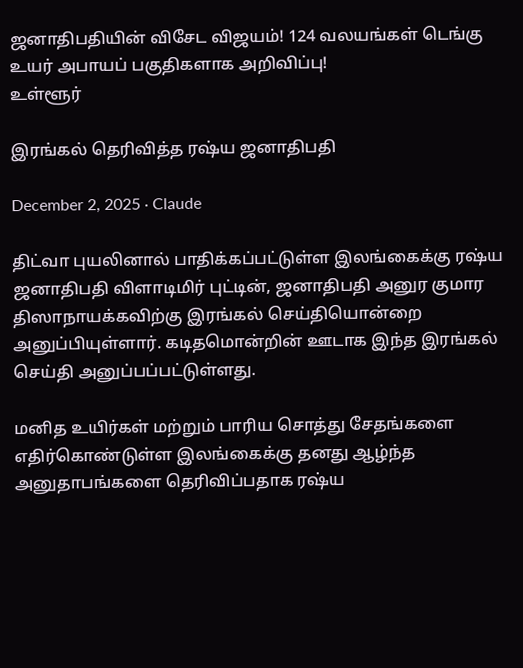ஜனாதிபதியின் விசேட விஜயம்! 124 வலயங்கள் டெங்கு உயர் அபாயப் பகுதிகளாக அறிவிப்பு!
உள்ளூர்

இரங்கல் தெரிவித்த ரஷ்ய ஜனாதிபதி

December 2, 2025 · Claude

திட்வா புயலினால் பாதிக்கப்பட்டுள்ள இலங்கைக்கு ரஷ்ய ஜனாதிபதி விளாடிமிர் புட்டின், ஜனாதிபதி அனுர குமார திஸாநாயக்கவிற்கு இரங்கல் செய்தியொன்றை அனுப்பியுள்ளார். கடிதமொன்றின் ஊடாக இந்த இரங்கல் செய்தி அனுப்பப்பட்டுள்ளது.

மனித உயிர்கள் மற்றும் பாரிய சொத்து சேதங்களை எதிர்கொண்டுள்ள இலங்கைக்கு தனது ஆழ்ந்த அனுதாபங்களை தெரிவிப்பதாக ரஷ்ய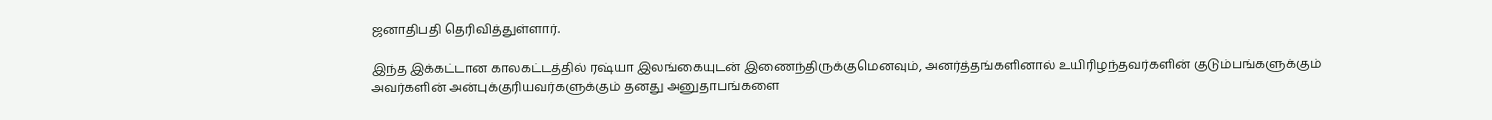ஜனாதிபதி தெரிவித்துள்ளார்.

இந்த இக்கட்டான காலகட்டத்தில் ரஷ்யா இலங்கையுடன் இணைந்திருக்குமெனவும், அனர்த்தங்களினால் உயிரிழந்தவர்களின் குடும்பங்களுக்கும் அவர்களின் அன்புக்குரியவர்களுக்கும் தனது அனுதாபங்களை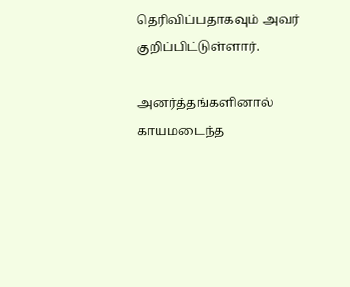தெரிவிப்பதாகவும் அவர் குறிப்பிட்டுள்ளார்.

அனர்த்தங்களினால் காயமடைந்த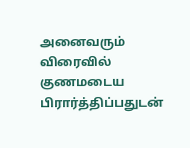அனைவரும் விரைவில் குணமடைய பிரார்த்திப்பதுடன்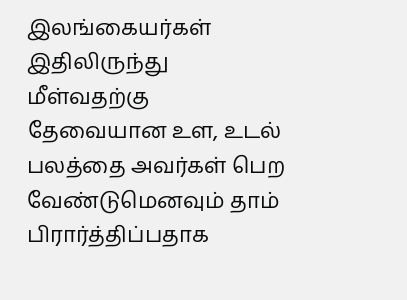இலங்கையர்கள் இதிலிருந்து மீள்வதற்கு தேவையான உள, உடல் பலத்தை அவர்கள் பெற வேண்டுமெனவும் தாம் பிரார்த்திப்பதாக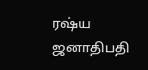ரஷ்ய ஜனாதிபதி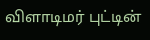விளாடிமர் புட்டின்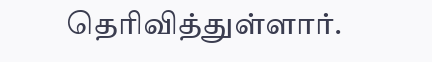தெரிவித்துள்ளார்.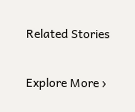Related Stories

Explore More ›